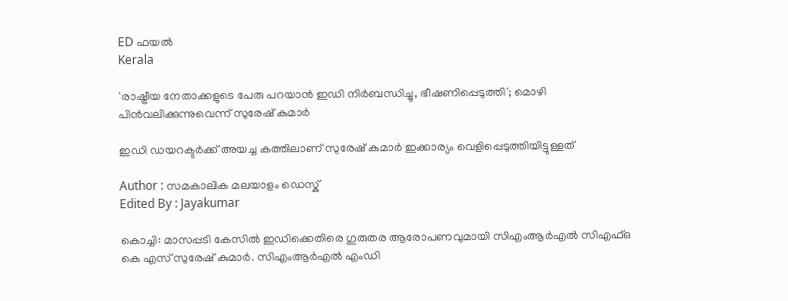ED ഫയൽ
Kerala

'രാഷ്ട്രീയ നേതാക്കളുടെ പേരു പറയാന്‍ ഇഡി നിര്‍ബന്ധിച്ചു, ഭീഷണിപ്പെടുത്തി'; മൊഴി പിന്‍വലിക്കുന്നുവെന്ന് സുരേഷ് കുമാര്‍

ഇഡി ഡയറക്ടര്‍ക്ക് അയച്ച കത്തിലാണ് സുരേഷ് കുമാര്‍ ഇക്കാര്യം വെളിപ്പെടുത്തിയിട്ടുള്ളത്

Author : സമകാലിക മലയാളം ഡെസ്ക്
Edited By : Jayakumar

കൊച്ചി: മാസപ്പടി കേസില്‍ ഇഡിക്കെതിരെ ഗുരുതര ആരോപണവുമായി സിഎംആര്‍എല്‍ സിഎഫ്ഒ കെ എസ് സുരേഷ് കുമാര്‍. സിഎംആര്‍എല്‍ എംഡി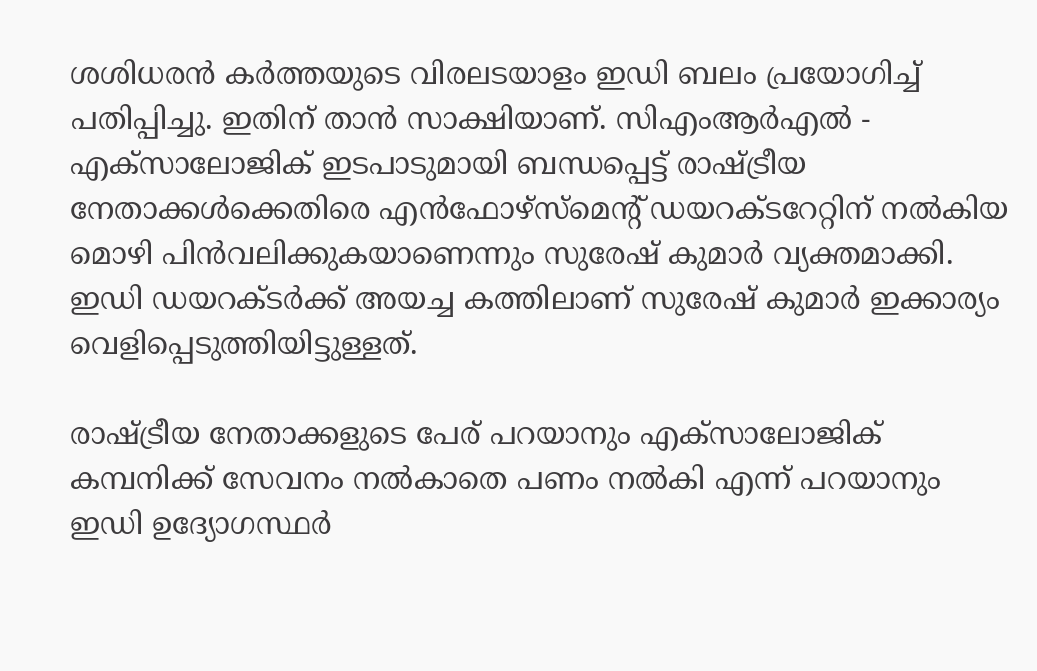ശശിധരന്‍ കര്‍ത്തയുടെ വിരലടയാളം ഇഡി ബലം പ്രയോഗിച്ച് പതിപ്പിച്ചു. ഇതിന് താന്‍ സാക്ഷിയാണ്. സിഎംആര്‍എല്‍ - എക്‌സാലോജിക് ഇടപാടുമായി ബന്ധപ്പെട്ട് രാഷ്ട്രീയ നേതാക്കള്‍ക്കെതിരെ എന്‍ഫോഴ്സ്മെന്റ് ഡയറക്ടറേറ്റിന് നല്‍കിയ മൊഴി പിന്‍വലിക്കുകയാണെന്നും സുരേഷ് കുമാര്‍ വ്യക്തമാക്കി. ഇഡി ഡയറക്ടര്‍ക്ക് അയച്ച കത്തിലാണ് സുരേഷ് കുമാര്‍ ഇക്കാര്യം വെളിപ്പെടുത്തിയിട്ടുള്ളത്.

രാഷ്ട്രീയ നേതാക്കളുടെ പേര് പറയാനും എക്‌സാലോജിക് കമ്പനിക്ക് സേവനം നല്‍കാതെ പണം നല്‍കി എന്ന് പറയാനും ഇഡി ഉദ്യോഗസ്ഥര്‍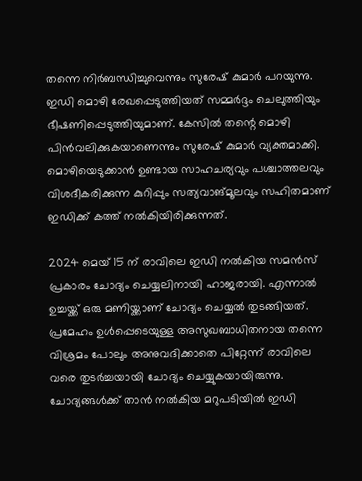തന്നെ നിര്‍ബന്ധിച്ചുവെന്നും സുരേഷ് കുമാര്‍ പറയുന്നു. ഇഡി മൊഴി രേഖപ്പെടുത്തിയത് സമ്മര്‍ദ്ദം ചെലുത്തിയും ഭീഷണിപ്പെടുത്തിയുമാണ്. കേസില്‍ തന്റെ മൊഴി പിന്‍വലിക്കുകയാണെന്നും സുരേഷ് കുമാര്‍ വ്യക്തമാക്കി. മൊഴിയെടുക്കാന്‍ ഉണ്ടായ സാഹചര്യവും പശ്ചാത്തലവും വിശദീകരിക്കുന്ന കുറിപ്പും സത്യവാങ്മൂലവും സഹിതമാണ് ഇഡിക്ക് കത്ത് നല്‍കിയിരിക്കുന്നത്.

2024 മെയ് 15 ന് രാവിലെ ഇഡി നല്‍കിയ സമന്‍സ് പ്രകാരം ചോദ്യം ചെയ്യലിനായി ഹാജരായി. എന്നാല്‍ ഉച്ചയ്ക്ക് ഒരു മണിയ്ക്കാണ് ചോദ്യം ചെയ്യല്‍ തുടങ്ങിയത്. പ്രമേഹം ഉള്‍പ്പെടെയുള്ള അസുഖബാധിതനായ തന്നെ വിശ്രമം പോലും അനുവദിക്കാതെ പിറ്റേന്ന് രാവിലെ വരെ തുടര്‍ച്ചയായി ചോദ്യം ചെയ്യുകയായിരുന്നു. ചോദ്യങ്ങള്‍ക്ക് താന്‍ നല്‍കിയ മറുപടിയില്‍ ഇഡി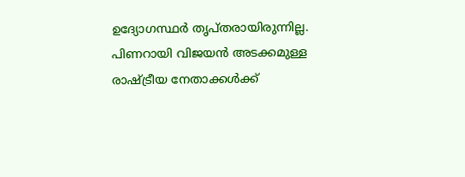ഉദ്യോഗസ്ഥര്‍ തൃപ്തരായിരുന്നില്ല. പിണറായി വിജയന്‍ അടക്കമുള്ള രാഷ്ട്രീയ നേതാക്കള്‍ക്ക്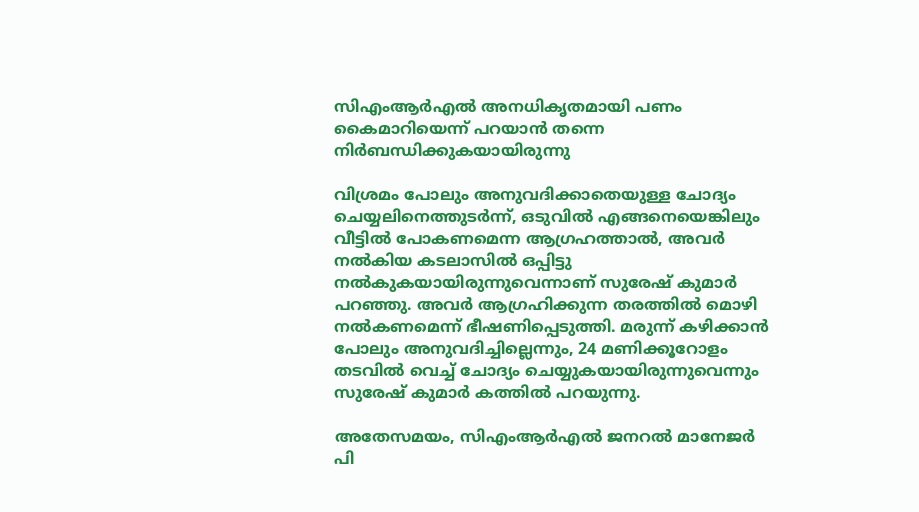സിഎംആര്‍എല്‍ അനധികൃതമായി പണം കൈമാറിയെന്ന് പറയാന്‍ തന്നെ നിര്‍ബന്ധിക്കുകയായിരുന്നു

വിശ്രമം പോലും അനുവദിക്കാതെയുള്ള ചോദ്യം ചെയ്യലിനെത്തുടര്‍ന്ന്, ഒടുവില്‍ എങ്ങനെയെങ്കിലും വീട്ടില്‍ പോകണമെന്ന ആഗ്രഹത്താല്‍, അവര്‍ നല്‍കിയ കടലാസില്‍ ഒപ്പിട്ടു നല്‍കുകയായിരുന്നുവെന്നാണ് സുരേഷ് കുമാര്‍ പറഞ്ഞു. അവര്‍ ആഗ്രഹിക്കുന്ന തരത്തില്‍ മൊഴി നല്‍കണമെന്ന് ഭീഷണിപ്പെടുത്തി. മരുന്ന് കഴിക്കാന്‍ പോലും അനുവദിച്ചില്ലെന്നും, 24 മണിക്കൂറോളം തടവില്‍ വെച്ച് ചോദ്യം ചെയ്യുകയായിരുന്നുവെന്നും സുരേഷ് കുമാര്‍ കത്തില്‍ പറയുന്നു.

അതേസമയം, സിഎംആര്‍എല്‍ ജനറല്‍ മാനേജര്‍ പി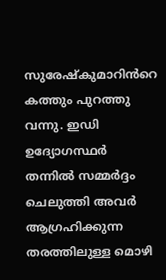സുരേഷ്കുമാറിൻറെ കത്തും പുറത്തു വന്നു. ഇഡി ഉദ്യോഗസ്ഥര്‍ തന്നില്‍ സമ്മര്‍ദ്ദം ചെലുത്തി അവര്‍ ആഗ്രഹിക്കുന്ന തരത്തിലുള്ള മൊഴി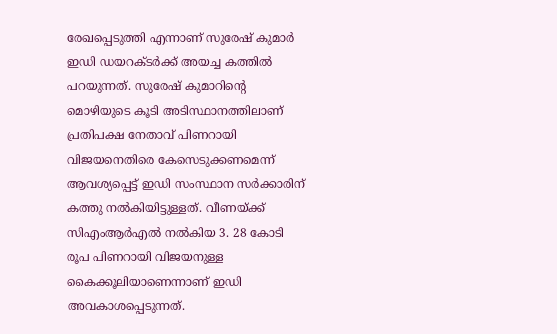രേഖപ്പെടുത്തി എന്നാണ് സുരേഷ് കുമാര്‍ ഇഡി ഡയറക്ടര്‍ക്ക് അയച്ച കത്തില്‍ പറയുന്നത്. സുരേഷ് കുമാറിന്റെ മൊഴിയുടെ കൂടി അടിസ്ഥാനത്തിലാണ് പ്രതിപക്ഷ നേതാവ് പിണറായി വിജയനെതിരെ കേസെടുക്കണമെന്ന് ആവശ്യപ്പെട്ട് ഇഡി സംസ്ഥാന സര്‍ക്കാരിന് കത്തു നല്‍കിയിട്ടുള്ളത്. വീണയ്ക്ക് സിഎംആര്‍എല്‍ നല്‍കിയ 3. 28 കോടി രൂപ പിണറായി വിജയനുള്ള കൈക്കൂലിയാണെന്നാണ് ഇഡി അവകാശപ്പെടുന്നത്.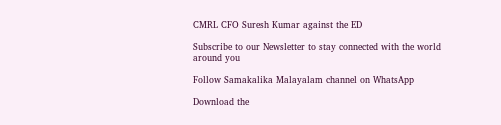CMRL CFO Suresh Kumar against the ED

Subscribe to our Newsletter to stay connected with the world around you

Follow Samakalika Malayalam channel on WhatsApp

Download the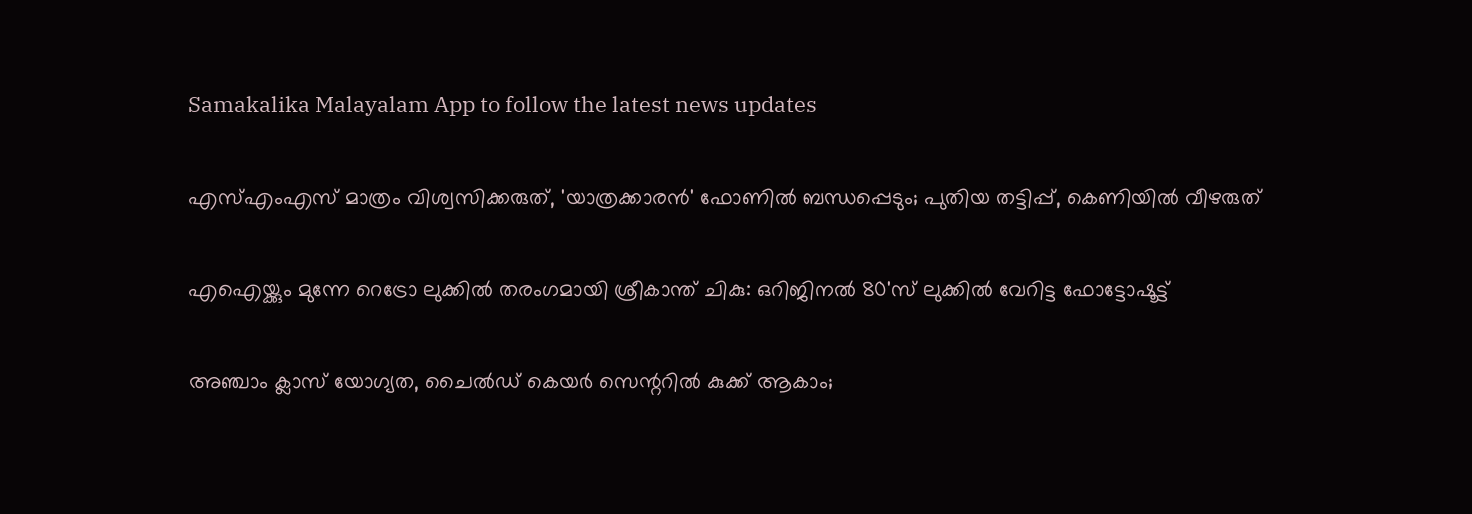Samakalika Malayalam App to follow the latest news updates

എസ്എംഎസ് മാത്രം വിശ്വസിക്കരുത്, 'യാത്രക്കാരൻ' ഫോണിൽ ബന്ധപ്പെടും; പുതിയ തട്ടിപ്പ്, കെണിയിൽ വീഴരുത്

എഐയ്ക്കും മുന്നേ റെട്രോ ലുക്കിൽ തരംഗമായി ശ്രീകാന്ത് ചികു: ഒറിജിനൽ 80'സ് ലുക്കിൽ വേറിട്ട ഫോട്ടോഷൂട്ട്

അഞ്ചാം ക്ലാസ് യോഗ്യത, ചൈൽഡ് കെയർ സെന്ററിൽ കുക്ക് ആകാം;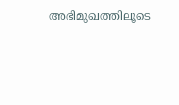അഭിമുഖത്തിലൂടെ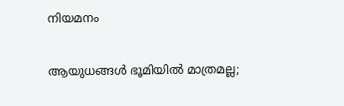നിയമനം

ആയുധങ്ങള്‍ ഭൂമിയില്‍ മാത്രമല്ല;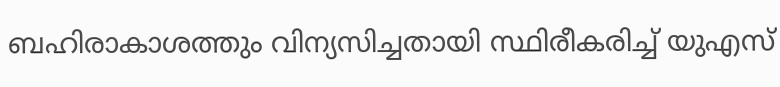ബഹിരാകാശത്തും വിന്യസിച്ചതായി സ്ഥിരീകരിച്ച് യുഎസ്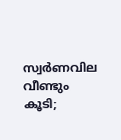സ്വര്‍ണവില വീണ്ടും കൂടി;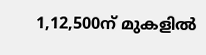1,12,500ന് മുകളില്‍